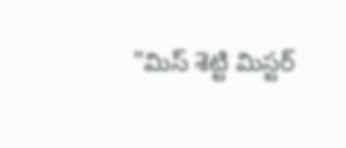"మిస్ శెట్టి మిస్టర్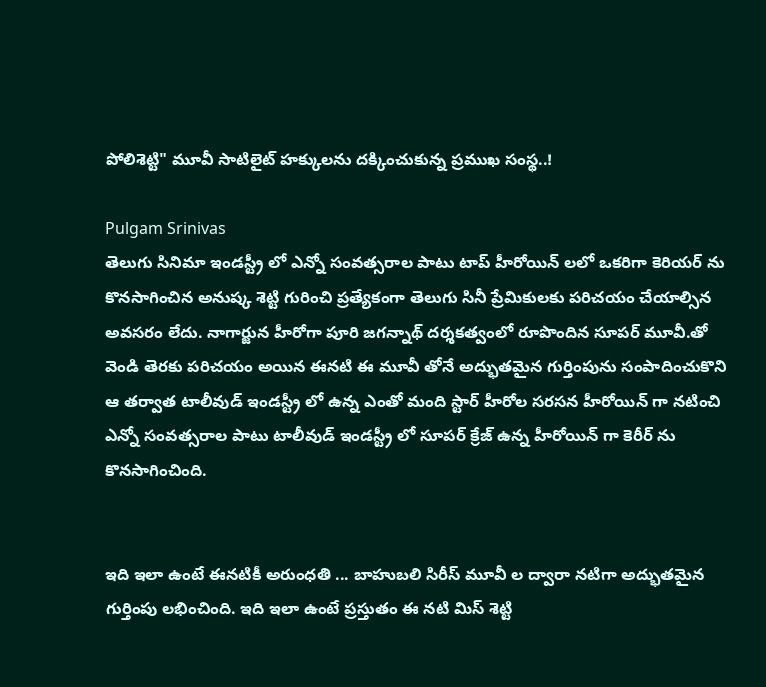పోలిశెట్టి" మూవీ సాటిలైట్ హక్కులను దక్కించుకున్న ప్రముఖ సంస్థ..!

Pulgam Srinivas
తెలుగు సినిమా ఇండస్ట్రీ లో ఎన్నో సంవత్సరాల పాటు టాప్ హీరోయిన్ లలో ఒకరిగా కెరియర్ ను కొనసాగించిన అనుష్క శెట్టి గురించి ప్రత్యేకంగా తెలుగు సినీ ప్రేమికులకు పరిచయం చేయాల్సిన అవసరం లేదు. నాగార్జున హీరోగా పూరి జగన్నాథ్ దర్శకత్వంలో రూపొందిన సూపర్ మూవీ.తో వెండి తెరకు పరిచయం అయిన ఈనటి ఈ మూవీ తోనే అద్భుతమైన గుర్తింపును సంపాదించుకొని ఆ తర్వాత టాలీవుడ్ ఇండస్ట్రీ లో ఉన్న ఎంతో మంది స్టార్ హీరోల సరసన హీరోయిన్ గా నటించి ఎన్నో సంవత్సరాల పాటు టాలీవుడ్ ఇండస్ట్రీ లో సూపర్ క్రేజ్ ఉన్న హీరోయిన్ గా కెరీర్ ను కొనసాగించింది.


ఇది ఇలా ఉంటే ఈనటికీ అరుంధతి ... బాహుబలి సిరీస్ మూవీ ల ద్వారా నటిగా అద్భుతమైన గుర్తింపు లభించింది. ఇది ఇలా ఉంటే ప్రస్తుతం ఈ నటి మిస్ శెట్టి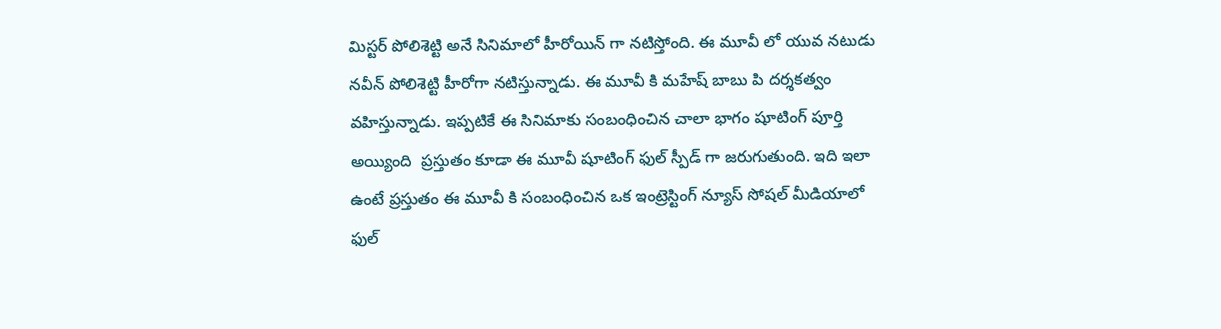మిస్టర్ పోలిశెట్టి అనే సినిమాలో హీరోయిన్ గా నటిస్తోంది. ఈ మూవీ లో యువ నటుడు నవీన్ పోలిశెట్టి హీరోగా నటిస్తున్నాడు. ఈ మూవీ కి మహేష్ బాబు పి దర్శకత్వం వహిస్తున్నాడు. ఇప్పటికే ఈ సినిమాకు సంబంధించిన చాలా భాగం షూటింగ్ పూర్తి అయ్యింది  ప్రస్తుతం కూడా ఈ మూవీ షూటింగ్ ఫుల్ స్పీడ్ గా జరుగుతుంది. ఇది ఇలా ఉంటే ప్రస్తుతం ఈ మూవీ కి సంబంధించిన ఒక ఇంట్రెస్టింగ్ న్యూస్ సోషల్ మీడియాలో ఫుల్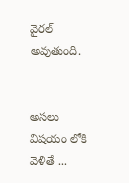వైరల్ అవుతుంది.


అసలు విషయం లోకి వెళితే ...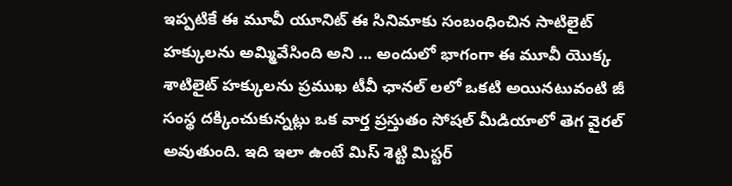ఇప్పటికే ఈ మూవీ యూనిట్ ఈ సినిమాకు సంబంధించిన సాటిలైట్ హక్కులను అమ్మివేసింది అని ... అందులో భాగంగా ఈ మూవీ యొక్క శాటిలైట్ హక్కులను ప్రముఖ టీవీ ఛానల్ లలో ఒకటి అయినటువంటి జీ సంస్థ దక్కించుకున్నట్లు ఒక వార్త ప్రస్తుతం సోషల్ మీడియాలో తెగ వైరల్ అవుతుంది. ఇది ఇలా ఉంటే మిస్ శెట్టి మిస్టర్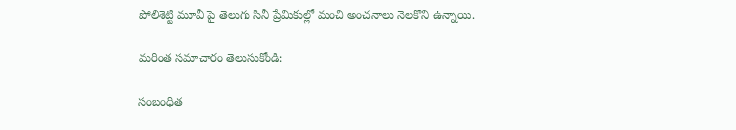పోలిశెట్టి మూవీ పై తెలుగు సినీ ప్రేమికుల్లో మంచి అంచనాలు నెలకొని ఉన్నాయి.

మరింత సమాచారం తెలుసుకోండి:

సంబంధిత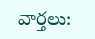వార్తలు: